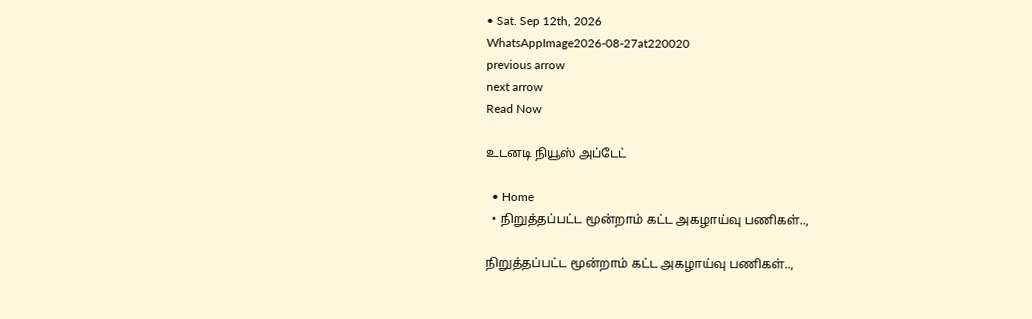• Sat. Sep 12th, 2026
WhatsAppImage2026-08-27at220020
previous arrow
next arrow
Read Now

உடனடி நியூஸ் அப்டேட்

  • Home
  • நிறுத்தப்பட்ட மூன்றாம் கட்ட அகழாய்வு பணிகள்..,

நிறுத்தப்பட்ட மூன்றாம் கட்ட அகழாய்வு பணிகள்..,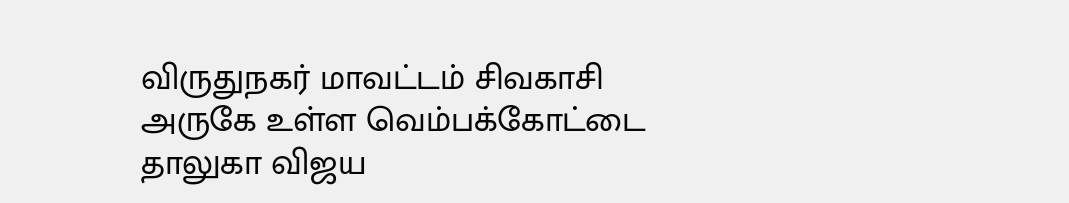விருதுநகர் மாவட்டம் சிவகாசி அருகே உள்ள வெம்பக்கோட்டை தாலுகா விஜய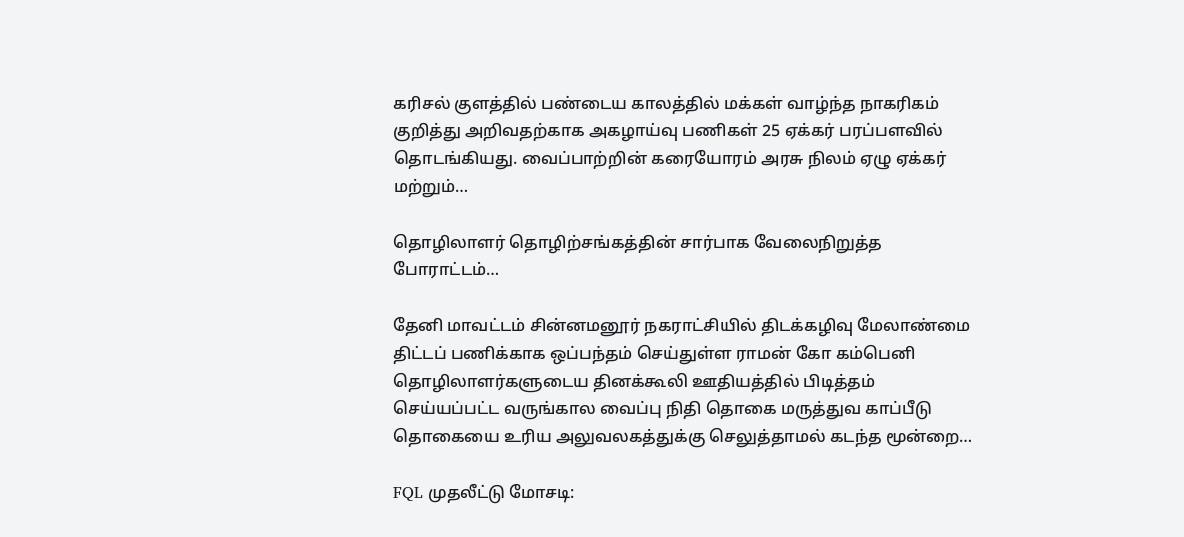கரிசல் குளத்தில் பண்டைய காலத்தில் மக்கள் வாழ்ந்த நாகரிகம் குறித்து அறிவதற்காக அகழாய்வு பணிகள் 25 ஏக்கர் பரப்பளவில் தொடங்கியது. வைப்பாற்றின் கரையோரம் அரசு நிலம் ஏழு ஏக்கர் மற்றும்…

தொழிலாளர் தொழிற்சங்கத்தின் சார்பாக வேலைநிறுத்த போராட்டம்…

தேனி மாவட்டம் சின்னமனூர் நகராட்சியில் திடக்கழிவு மேலாண்மை திட்டப் பணிக்காக ஒப்பந்தம் செய்துள்ள ராமன் கோ கம்பெனி தொழிலாளர்களுடைய தினக்கூலி ஊதியத்தில் பிடித்தம் செய்யப்பட்ட வருங்கால வைப்பு நிதி தொகை மருத்துவ காப்பீடு தொகையை உரிய அலுவலகத்துக்கு செலுத்தாமல் கடந்த மூன்றை…

FQL முதலீட்டு மோசடி: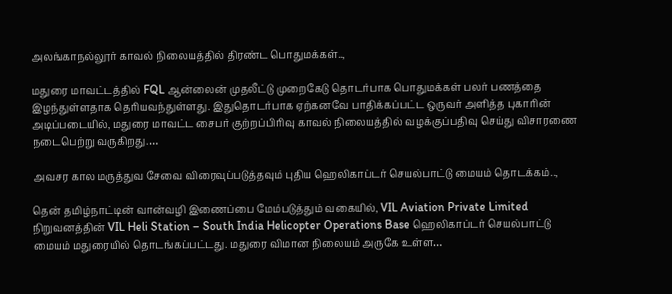அலங்காநல்லூர் காவல் நிலையத்தில் திரண்ட பொதுமக்கள்..,

மதுரை மாவட்டத்தில் FQL ஆன்லைன் முதலீட்டு முறைகேடு தொடர்பாக பொதுமக்கள் பலர் பணத்தை இழந்துள்ளதாக தெரியவந்துள்ளது. இதுதொடர்பாக ஏற்கனவே பாதிக்கப்பட்ட ஒருவர் அளித்த புகாரின் அடிப்படையில், மதுரை மாவட்ட சைபர் குற்றப்பிரிவு காவல் நிலையத்தில் வழக்குப்பதிவு செய்து விசாரணை நடைபெற்று வருகிறது.…

அவசர கால மருத்துவ சேவை விரைவுப்படுத்தவும் புதிய ஹெலிகாப்டர் செயல்பாட்டு மையம் தொடக்கம்..,

தென் தமிழ்நாட்டின் வான்வழி இணைப்பை மேம்படுத்தும் வகையில், VIL Aviation Private Limited நிறுவனத்தின் VIL Heli Station – South India Helicopter Operations Base ஹெலிகாப்டர் செயல்பாட்டு மையம் மதுரையில் தொடங்கப்பட்டது. மதுரை விமான நிலையம் அருகே உள்ள…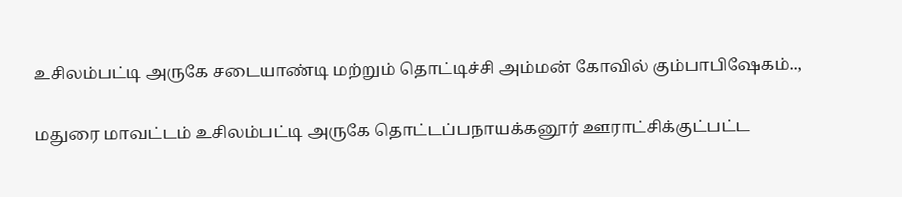உசிலம்பட்டி அருகே சடையாண்டி மற்றும் தொட்டிச்சி அம்மன் கோவில் கும்பாபிஷேகம்..,

மதுரை மாவட்டம் உசிலம்பட்டி அருகே தொட்டப்பநாயக்கனூர் ஊராட்சிக்குட்பட்ட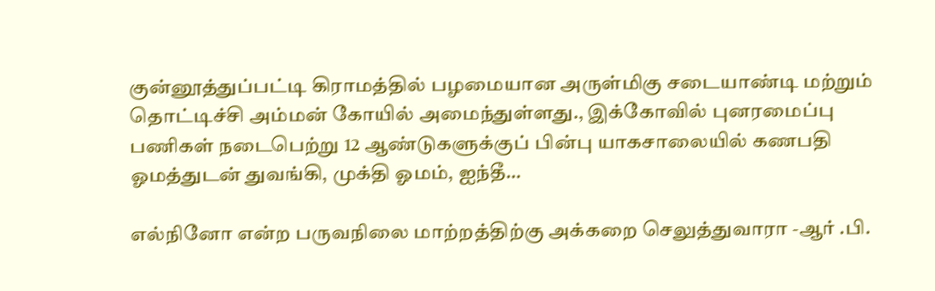குன்னூத்துப்பட்டி கிராமத்தில் பழமையான அருள்மிகு சடையாண்டி மற்றும் தொட்டிச்சி அம்மன் கோயில் அமைந்துள்ளது., இக்கோவில் புனரமைப்பு பணிகள் நடைபெற்று 12 ஆண்டுகளுக்குப் பின்பு யாகசாலையில் கணபதி ஓமத்துடன் துவங்கி, முக்தி ஓமம், ஐந்தீ…

எல்நினோ என்ற பருவநிலை மாற்றத்திற்கு அக்கறை செலுத்துவாரா -ஆர் .பி.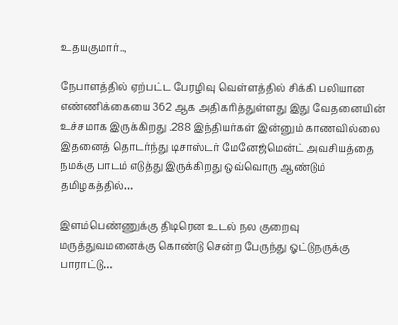உதயகுமார்..,

நேபாளத்தில் ஏற்பட்ட பேரழிவு வெள்ளத்தில் சிக்கி பலியான எண்ணிக்கையை 362 ஆக அதிகரித்துள்ளது இது வேதனையின் உச்சமாக இருக்கிறது .288 இந்தியர்கள் இன்னும் காணவில்லை இதனைத் தொடர்ந்து டிசாஸ்டர் மேனேஜ்மென்ட் அவசியத்தை நமக்கு பாடம் எடுத்து இருக்கிறது ஒவ்வொரு ஆண்டும் தமிழகத்தில்…

இளம்பெண்ணுக்கு திடிரென உடல் நல குறைவு மருத்துவமனைக்கு கொண்டு சென்ற பேருந்து ஓட்டுநருக்கு பாராட்டு…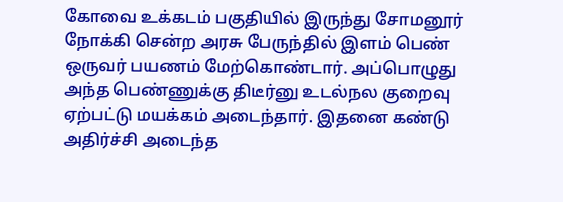கோவை உக்கடம் பகுதியில் இருந்து சோமனூர் நோக்கி சென்ற அரசு பேருந்தில் இளம் பெண் ஒருவர் பயணம் மேற்கொண்டார். அப்பொழுது அந்த பெண்ணுக்கு திடீர்னு உடல்நல குறைவு ஏற்பட்டு மயக்கம் அடைந்தார். இதனை கண்டு அதிர்ச்சி அடைந்த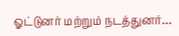ஓட்டுனர் மற்றும் நடத்துனர்…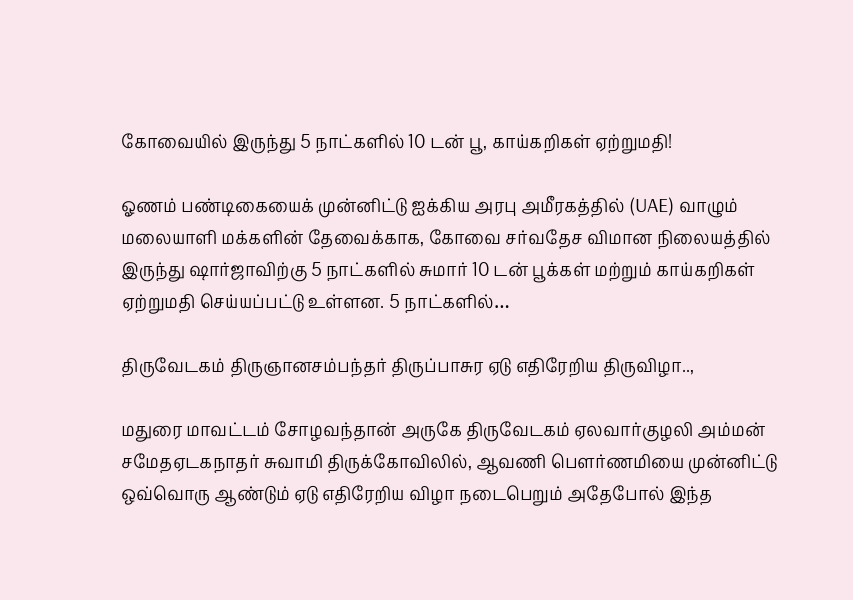கோவையில் இருந்து 5 நாட்களில் 10 டன் பூ, காய்கறிகள் ஏற்றுமதி!

ஓணம் பண்டிகையைக் முன்னிட்டு ஐக்கிய அரபு அமீரகத்தில் (UAE) வாழும் மலையாளி மக்களின் தேவைக்காக, கோவை சர்வதேச விமான நிலையத்தில் இருந்து ஷார்ஜாவிற்கு 5 நாட்களில் சுமார் 10 டன் பூக்கள் மற்றும் காய்கறிகள் ஏற்றுமதி செய்யப்பட்டு உள்ளன. 5 நாட்களில்…

திருவேடகம் திருஞானசம்பந்தர் திருப்பாசுர ஏடு எதிரேறிய திருவிழா..,

மதுரை மாவட்டம் சோழவந்தான் அருகே திருவேடகம் ஏலவார்குழலி அம்மன் சமேதஏடகநாதர் சுவாமி திருக்கோவிலில், ஆவணி பௌர்ணமியை முன்னிட்டு ஒவ்வொரு ஆண்டும் ஏடு எதிரேறிய விழா நடைபெறும் அதேபோல் இந்த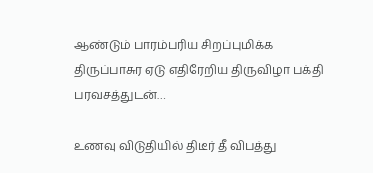ஆண்டும் பாரம்பரிய சிறப்புமிக்க திருப்பாசுர ஏடு எதிரேறிய திருவிழா பக்தி பரவசத்துடன்…

உணவு விடுதியில் திடீர் தீ விபத்து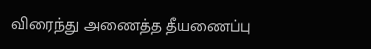விரைந்து அணைத்த தீயணைப்பு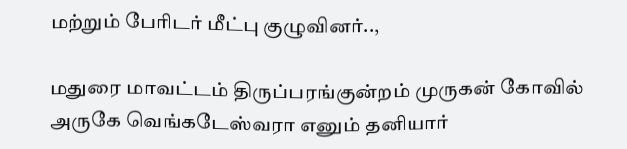மற்றும் பேரிடர் மீட்பு குழுவினர்..,

மதுரை மாவட்டம் திருப்பரங்குன்றம் முருகன் கோவில் அருகே வெங்கடேஸ்வரா எனும் தனியார்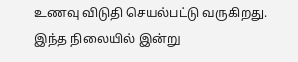உணவு விடுதி செயல்பட்டு வருகிறது. இந்த நிலையில் இன்று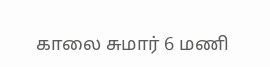காலை சுமார் 6 மணி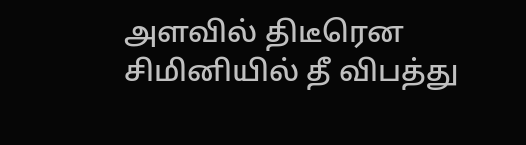அளவில் திடீரென சிமினியில் தீ விபத்து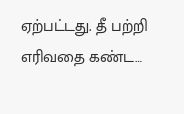ஏற்பட்டது. தீ பற்றி எரிவதை கண்ட…